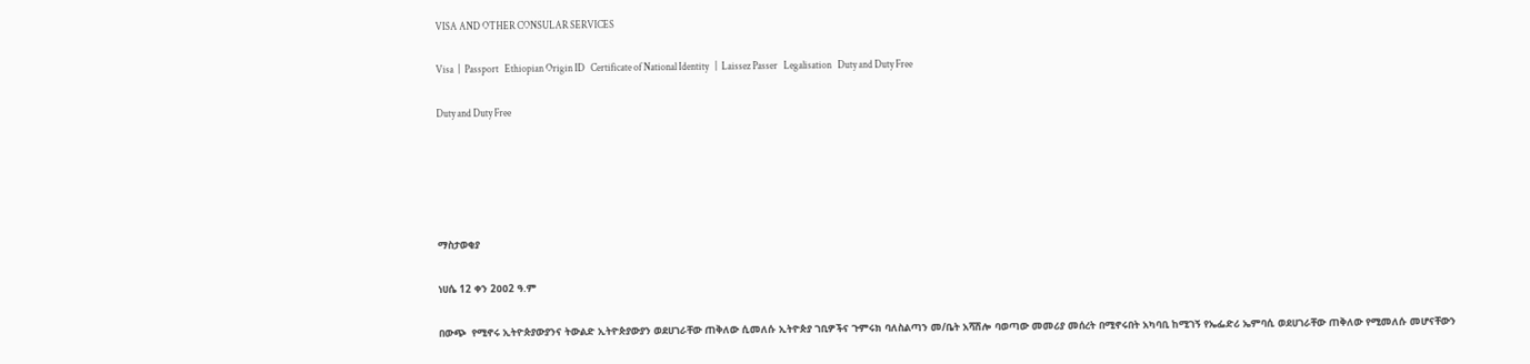VISA AND OTHER CONSULAR SERVICES

Visa  |  Passport   Ethiopian Origin ID   Certificate of National Identity   |  Laissez Passer   Legalisation   Duty and Duty Free

Duty and Duty Free





ማስታወቂያ

ነሀሴ 12 ቀን 2ዐዐ2 ዓ.ም

በውጭ  የሚኖሩ ኢትዮጵያውያንና ትውልድ ኢትዮጵያውያን ወደሀገራቸው ጠቅለው ሲመለሱ ኢትዮጵያ ገቢዎችና ጉምሩክ ባለስልጣን መ/ቤት አሻሽሎ ባወጣው መመሪያ መሰረት በሚኖሩበት አካባቢ ከሚገኝ የኤፌድሪ ኤምባሲ ወደሀገራቸው ጠቅለው የሚመለሱ መሆናቸውን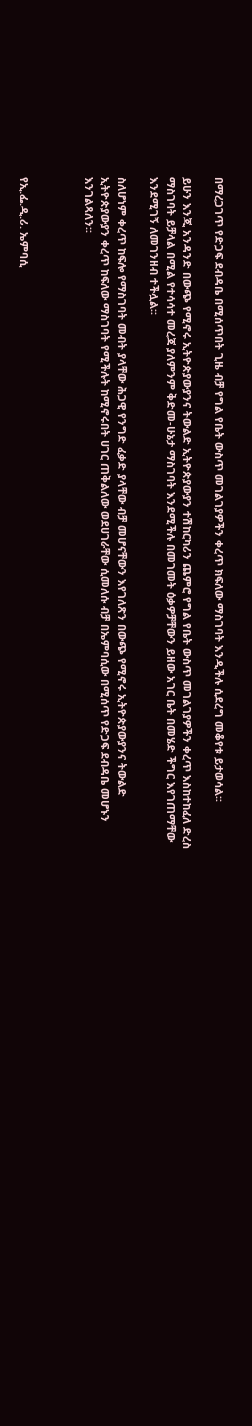በማረጋገጥ የድጋፍ ደብዳቤ በሚሰጥበት ጊዜ ብቻ የግል የቤት ውስጥ መገልገያዎችን ቀረጥ ክፍለው ማስገባት እንዲችሉ ሲደረግ መቆየቱ ይታወሳል፡፡

ይሁን እንጂ አንዳንድ በውጭ የሚኖሩ ኢትዮጵያውያንና ትውልድ ኢትዮጵያውያን ተሽከርካሪን ጨምሮ የግል የቤት ውስጥ መገልገያዎችን ቀረጥ እስከተከፈለ ድረስ ማስገባት ይቻላል በሚል የተሳሳተ መረጃ ያለምንም ቅድመ-ሁኔታ ማስገባት እንደሚችሉ በመገመት ዕቃዎቻቸውን ይዘው አገር ቤት በመሄድ ችግር እየገጠማቸው እንደሚገኝ ለመገንዘብ ተችሏል፡፡

ስለሆነም ቀረጥ ከፍሎ የማስገባት መብት ያላቸው ሕጋዊ የንግድ ፈቃድ ያላቸው ብቻ መሆናቸውን እየገለጽን በውጭ የሚኖሩ ኢትዮጵያውያንና ትውልድ ኢትዮጵያውያን ቀረጥ ከፍለው ማስገባት የሚችሉት ከሚኖሩበት ሀገር ጠቅልለው ወደሀገራቸው ሲመለሱ ብቻ በኤምባሲው በሚሰጥ የድጋፍ ደብዳቤ መሆኑን እንገልጻለን፡፡



የኢ.ፌ.ዲ.ሪ. ኤምባሲ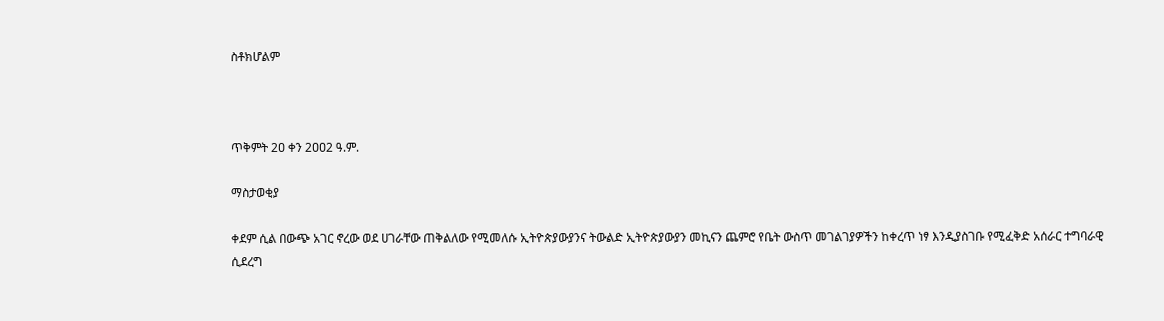ስቶክሆልም



ጥቅምት 2ዐ ቀን 2ዐዐ2 ዓ.ም.

ማስታወቂያ

ቀደም ሲል በውጭ አገር ኖረው ወደ ሀገራቸው ጠቅልለው የሚመለሱ ኢትዮጵያውያንና ትውልድ ኢትዮጵያውያን መኪናን ጨምሮ የቤት ውስጥ መገልገያዎችን ከቀረጥ ነፃ እንዲያስገቡ የሚፈቅድ አሰራር ተግባራዊ ሲደረግ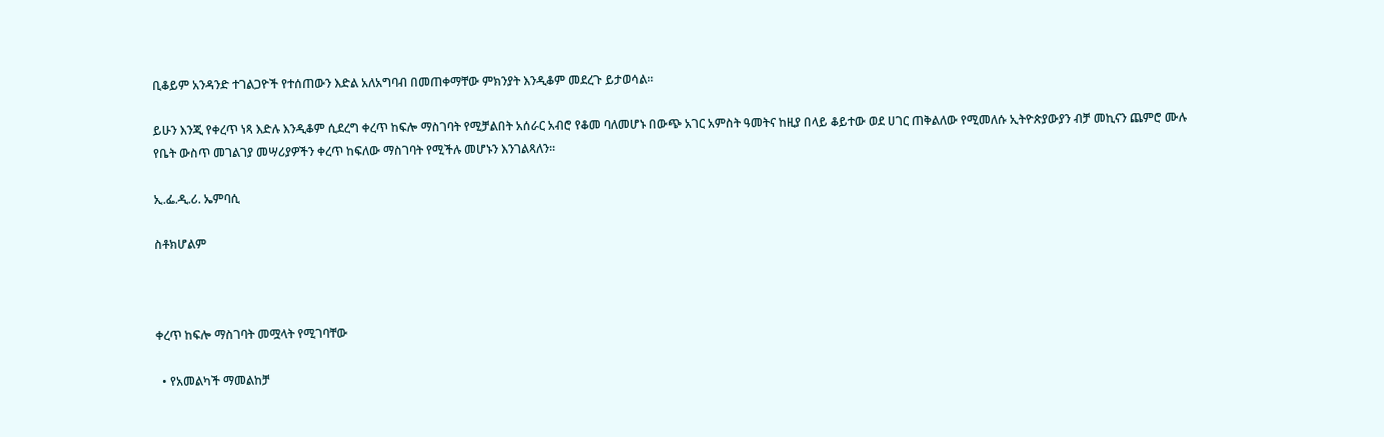ቢቆይም አንዳንድ ተገልጋዮች የተሰጠውን እድል አለአግባብ በመጠቀማቸው ምክንያት እንዲቆም መደረጉ ይታወሳል፡፡

ይሁን እንጂ የቀረጥ ነጻ እድሉ እንዲቆም ሲደረግ ቀረጥ ከፍሎ ማስገባት የሚቻልበት አሰራር አብሮ የቆመ ባለመሆኑ በውጭ አገር አምስት ዓመትና ከዚያ በላይ ቆይተው ወደ ሀገር ጠቅልለው የሚመለሱ ኢትዮጵያውያን ብቻ መኪናን ጨምሮ ሙሉ የቤት ውስጥ መገልገያ መሣሪያዎችን ቀረጥ ከፍለው ማስገባት የሚችሉ መሆኑን እንገልጻለን፡፡

ኢ.ፌ.ዲ.ሪ. ኤምባሲ

ስቶክሆልም



ቀረጥ ከፍሎ ማስገባት መሟላት የሚገባቸው

  • የአመልካች ማመልከቻ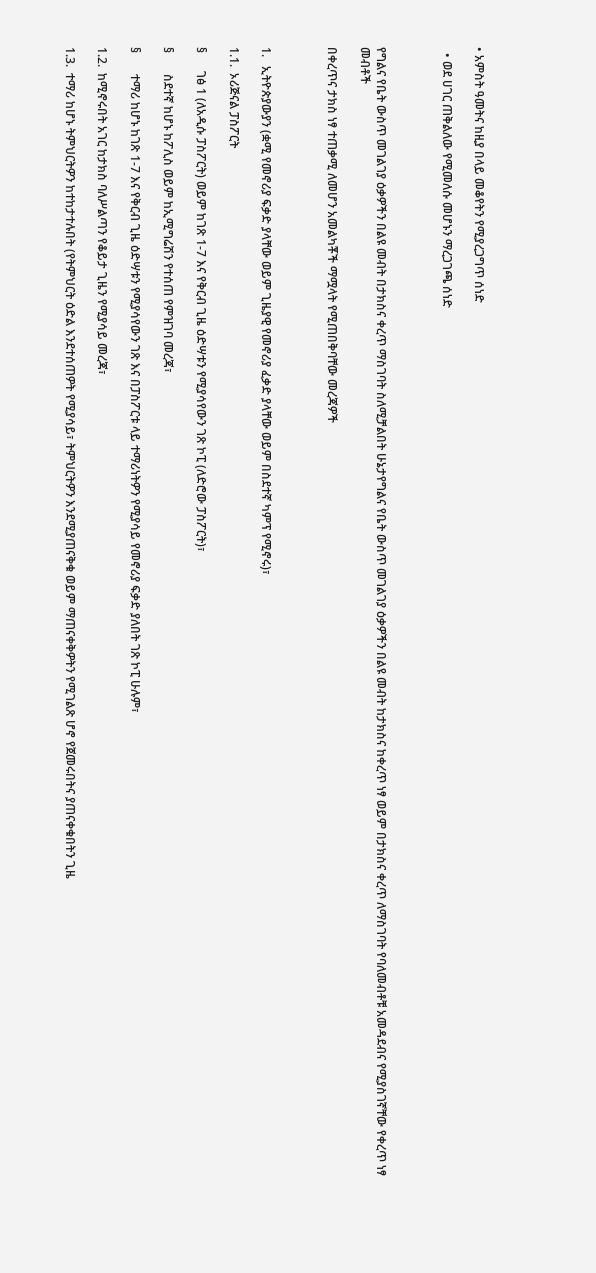• አምስት ዓመትና ከዚያ በላይ መቆየትን የሚያረጋግጥ ሰነድ

  • ወደ ሀገር ጠቅልለው የሚመለሱ መሆኑን ማረጋገጫ ሰነድ



የግልና የቤት ውስጥ መገልገያ ዕቃዎችን በልዩ መብት በታክስና ቀረጥ ማስገባት ስለሚቻልበት ሁኔታየግልና የቤት ውስጥ መገልገያ ዕቃዎችን በልዩ መብት ከታክስና ከቀረጥ ነፃ ወይም በታክስና ቀረጥ ለማስገባት የባለመብቶቹ አመዳደብና የሚያስገኛቸው የቀረጥ ነፃ መብቶች

በቀረጥና ታክስ ነፃ ተጠቃሚ ለመሆን አመልካቾች ማሟላት የሚጠበቅባቸው መረጃዎች



1.   ኢትዮጵያውያን (ቋሚ የመኖሪያ ፍቃድ ያላቸው ወይም ጊዜያዊ የመኖሪያ ፈቃድ ያላቸው ወይም በስደተኛ ካምፕ የሚኖሩ)፣

1.1.  ኦሪጅናል ፓስፖርት

§      ገፅ 1 (ለአዲሱ ፓስፖርት) ወይም ከገጽ 1-7 እና የቅርብ ጊዜ ዕድሣቱን የሚያሳየውን ገጽ ኮፒ (ለድሮው ፓስፖርት)፣

§       ስደተኛ ከሆኑ ከፖሊስ ወይም ከኢሚግሬሽን የተሰጠ የምዝገባ መረጃ፣

§       ተማሪ ከሆኑ ከገጽ 1-7 እና የቅርብ ጊዜ ዕድሣቱን የሚያሳየውን ገጽ እና በፓስፖርቱ ላይ ተማሪነትዎን የሚያሳይ የመኖሪያ ፍቃድ ያለበት ገጽ ኮፒ ሁሉም፣

1.2.  ከሚኖሩበት አገር ከታክስ ባለሥልጣን የቆይታ ጊዜን የሚያሳይ መረጃ፣

1.3.  ተማሪ ከሆኑ ትምህርትዎን ከተከታተሉበት (የትምህርት ዕድል እንደተሰጠዎት የሚያሳይ፣ ትምህርትዎን እንደሚያጠናቅቁ ወይም ማጠናቀቅዎትን የሚገልጽ ሆኖ የጀመሩበትና ያጠናቀቁበትን ጊዜ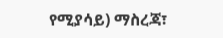የሚያሳይ) ማስረጃ፣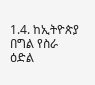1.4. ከኢትዮጵያ በግል የስራ ዕድል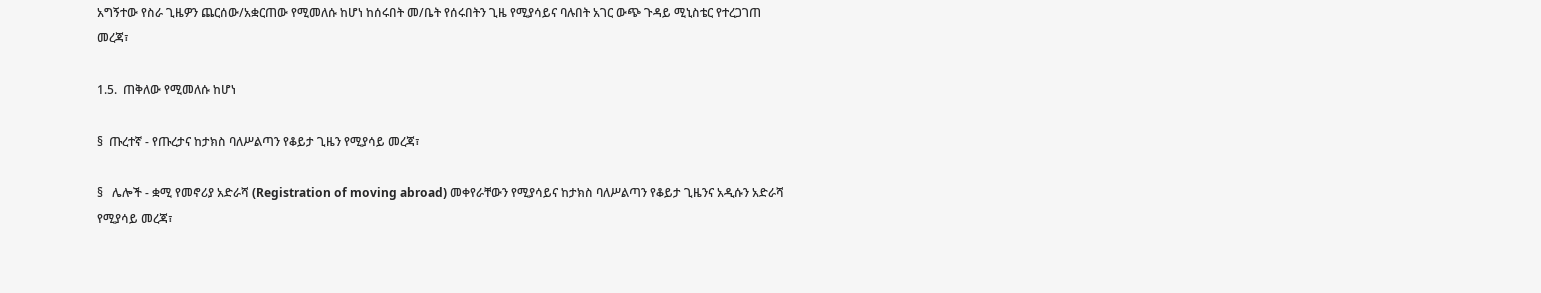አግኝተው የስራ ጊዜዎን ጨርሰው/አቋርጠው የሚመለሱ ከሆነ ከሰሩበት መ/ቤት የሰሩበትን ጊዜ የሚያሳይና ባሉበት አገር ውጭ ጉዳይ ሚኒስቴር የተረጋገጠ መረጃ፣

1.5.  ጠቅለው የሚመለሱ ከሆነ

§  ጡረተኛ - የጡረታና ከታክስ ባለሥልጣን የቆይታ ጊዜን የሚያሳይ መረጃ፣

§   ሌሎች - ቋሚ የመኖሪያ አድራሻ (Registration of moving abroad) መቀየራቸውን የሚያሳይና ከታክስ ባለሥልጣን የቆይታ ጊዜንና አዲሱን አድራሻ የሚያሳይ መረጃ፣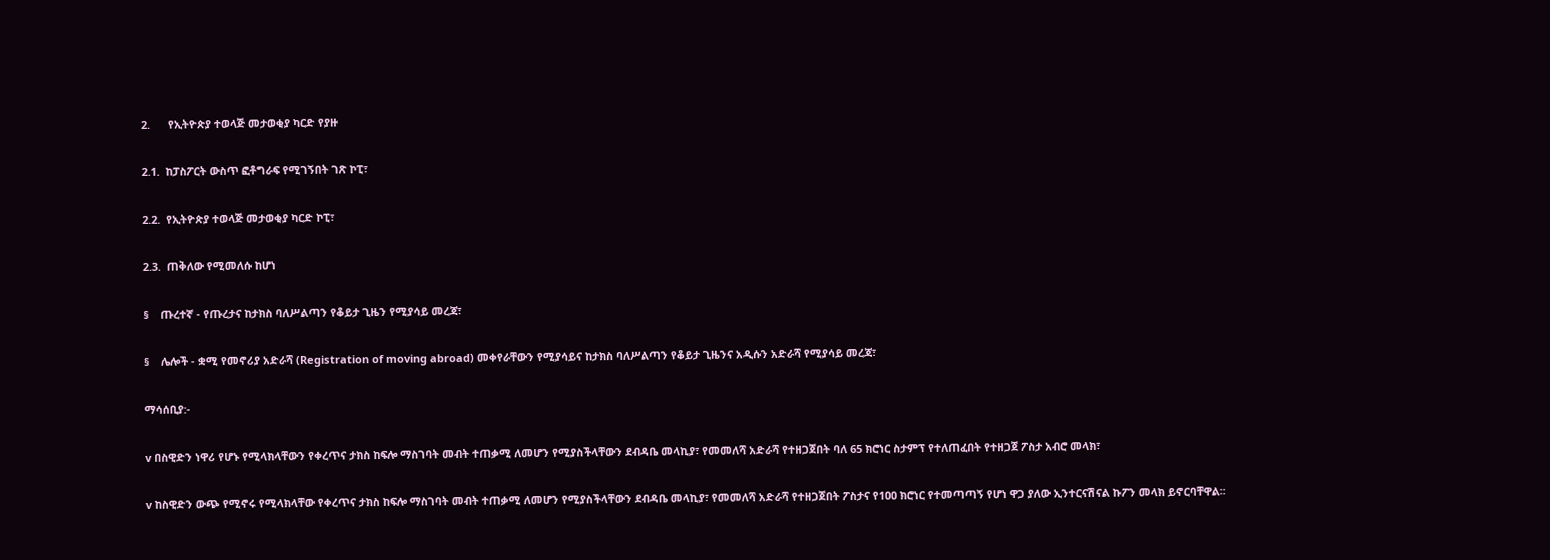2.      የኢትዮጵያ ተወላጅ መታወቂያ ካርድ የያዙ

2.1.  ከፓስፖርት ውስጥ ፎቶግራፍ የሚገኝበት ገጽ ኮፒ፣

2.2.  የኢትዮጵያ ተወላጅ መታወቂያ ካርድ ኮፒ፣

2.3.  ጠቅለው የሚመለሱ ከሆነ

§    ጡረተኛ - የጡረታና ከታክስ ባለሥልጣን የቆይታ ጊዜን የሚያሳይ መረጃ፣

§    ሌሎች - ቋሚ የመኖሪያ አድራሻ (Registration of moving abroad) መቀየራቸውን የሚያሳይና ከታክስ ባለሥልጣን የቆይታ ጊዜንና አዲሱን አድራሻ የሚያሳይ መረጃ፣

ማሳሰቢያ:-

v በስዊድን ነዋሪ የሆኑ የሚላክላቸውን የቀረጥና ታክስ ከፍሎ ማስገባት መብት ተጠቃሚ ለመሆን የሚያስችላቸውን ደብዳቤ መላኪያ፣ የመመለሻ አድራሻ የተዘጋጀበት ባለ 65 ክሮነር ስታምፕ የተለጠፈበት የተዘጋጀ ፖስታ አብሮ መላክ፣

v ከስዊድን ውጭ የሚኖሩ የሚላክላቸው የቀረጥና ታክስ ከፍሎ ማስገባት መብት ተጠቃሚ ለመሆን የሚያስችላቸውን ደብዳቤ መላኪያ፣ የመመለሻ አድራሻ የተዘጋጀበት ፖስታና የ1ዐዐ ክሮነር የተመጣጣኝ የሆነ ዋጋ ያለው ኢንተርናሽናል ኩፖን መላክ ይኖርባቸዋል፡፡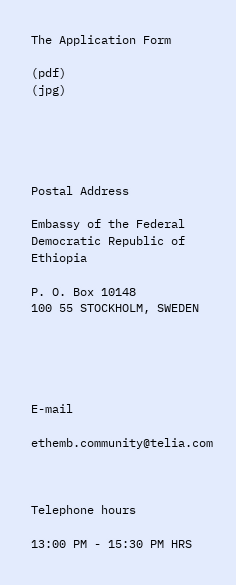The Application Form

(pdf)
(jpg)





Postal Address

Embassy of the Federal Democratic Republic of Ethiopia

P. O. Box 10148
100 55 STOCKHOLM, SWEDEN





E-mail

ethemb.community@telia.com



Telephone hours

13:00 PM - 15:30 PM HRS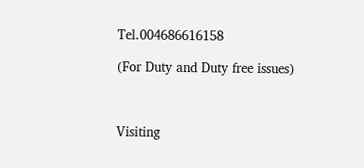Tel.004686616158

(For Duty and Duty free issues)



Visiting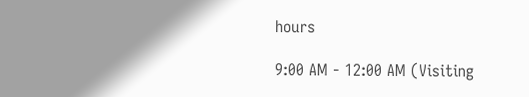hours

9:00 AM - 12:00 AM (Visiting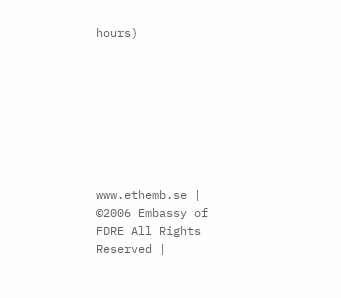hours)








www.ethemb.se | ©2006 Embassy of FDRE All Rights Reserved |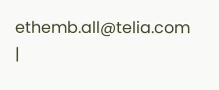ethemb.all@telia.com  |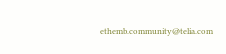ethemb.community@telia.com